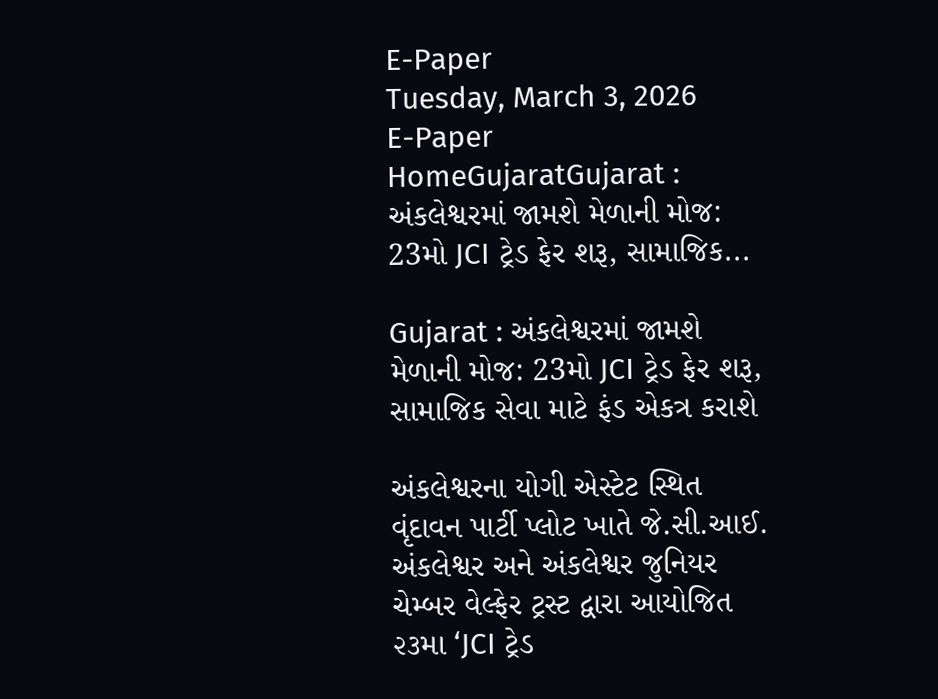E-Paper
Tuesday, March 3, 2026
E-Paper
HomeGujaratGujarat : અંકલેશ્વરમાં જામશે મેળાની મોજ: 23મો JCI ટ્રેડ ફેર શરૂ, સામાજિક...

Gujarat : અંકલેશ્વરમાં જામશે મેળાની મોજ: 23મો JCI ટ્રેડ ફેર શરૂ, સામાજિક સેવા માટે ફંડ એકત્ર કરાશે

અંકલેશ્વરના યોગી એસ્ટેટ સ્થિત વૃંદાવન પાર્ટી પ્લોટ ખાતે જે.સી.આઈ. અંકલેશ્વર અને અંકલેશ્વર જુનિયર ચેમ્બર વેલ્ફેર ટ્રસ્ટ દ્વારા આયોજિત ૨૩મા ‘JCI ટ્રેડ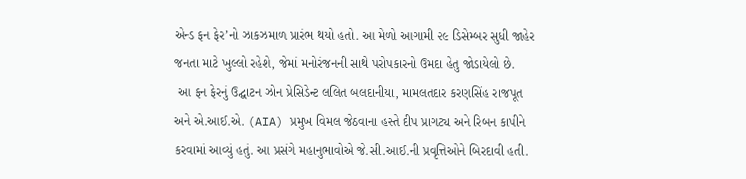એન્ડ ફન ફેર’નો ઝાકઝમાળ પ્રારંભ થયો હતો. આ મેળો આગામી ૨૯ ડિસેમ્બર સુધી જાહેર જનતા માટે ખુલ્લો રહેશે, જેમાં મનોરંજનની સાથે પરોપકારનો ઉમદા હેતુ જોડાયેલો છે.
 આ ફન ફેરનું ઉદ્ઘાટન ઝોન પ્રેસિડેન્ટ લલિત બલદાનીયા, મામલતદાર કરણસિંહ રાજપૂત અને એ.આઈ.એ. (AIA) પ્રમુખ વિમલ જેઠવાના હસ્તે દીપ પ્રાગટ્ય અને રિબન કાપીને કરવામાં આવ્યું હતું. આ પ્રસંગે મહાનુભાવોએ જે.સી.આઈ.ની પ્રવૃત્તિઓને બિરદાવી હતી.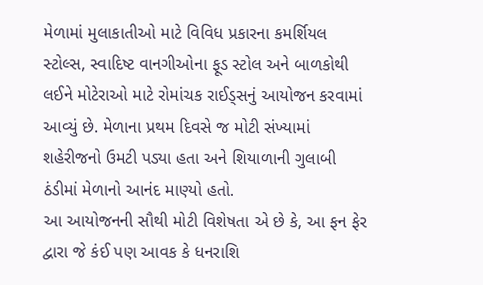મેળામાં મુલાકાતીઓ માટે વિવિધ પ્રકારના કમર્શિયલ સ્ટોલ્સ, સ્વાદિષ્ટ વાનગીઓના ફૂડ સ્ટોલ અને બાળકોથી લઈને મોટેરાઓ માટે રોમાંચક રાઈડ્સનું આયોજન કરવામાં આવ્યું છે. મેળાના પ્રથમ દિવસે જ મોટી સંખ્યામાં શહેરીજનો ઉમટી પડ્યા હતા અને શિયાળાની ગુલાબી ઠંડીમાં મેળાનો આનંદ માણ્યો હતો.
આ આયોજનની સૌથી મોટી વિશેષતા એ છે કે, આ ફન ફેર દ્વારા જે કંઈ પણ આવક કે ધનરાશિ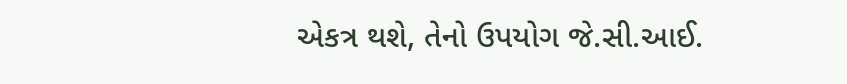એકત્ર થશે, તેનો ઉપયોગ જે.સી.આઈ.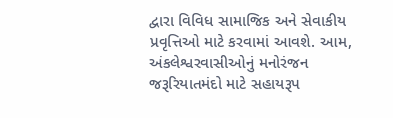દ્વારા વિવિધ સામાજિક અને સેવાકીય પ્રવૃત્તિઓ માટે કરવામાં આવશે. આમ, અંકલેશ્વરવાસીઓનું મનોરંજન જરૂરિયાતમંદો માટે સહાયરૂપ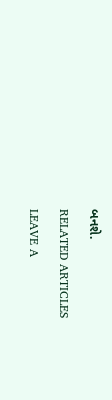બનશે.

RELATED ARTICLES

LEAVE A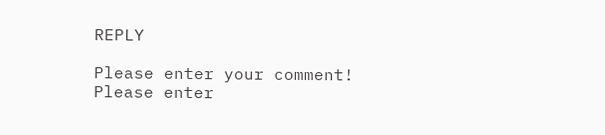REPLY

Please enter your comment!
Please enter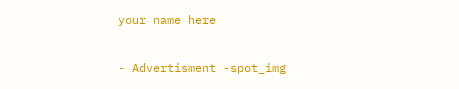your name here

- Advertisment -spot_img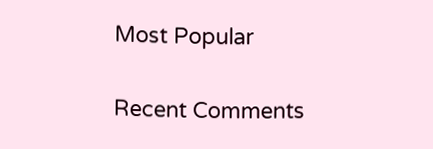Most Popular

Recent Comments